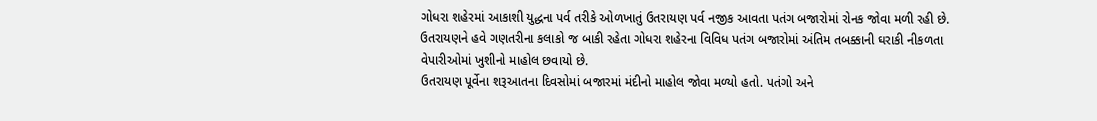ગોધરા શહેરમાં આકાશી યુદ્ધના પર્વ તરીકે ઓળખાતું ઉતરાયણ પર્વ નજીક આવતા પતંગ બજારોમાં રોનક જોવા મળી રહી છે. ઉતરાયણને હવે ગણતરીના કલાકો જ બાકી રહેતા ગોધરા શહેરના વિવિધ પતંગ બજારોમાં અંતિમ તબક્કાની ઘરાકી નીકળતા વેપારીઓમાં ખુશીનો માહોલ છવાયો છે.
ઉતરાયણ પૂર્વેના શરૂઆતના દિવસોમાં બજારમાં મંદીનો માહોલ જોવા મળ્યો હતો. પતંગો અને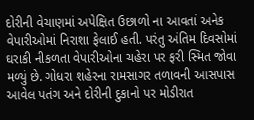દોરીની વેચાણમાં અપેક્ષિત ઉછાળો ના આવતાં અનેક વેપારીઓમાં નિરાશા ફેલાઈ હતી. પરંતુ અંતિમ દિવસોમાં ઘરાકી નીકળતા વેપારીઓના ચહેરા પર ફરી સ્મિત જોવા મળ્યું છે. ગોધરા શહેરના રામસાગર તળાવની આસપાસ આવેલ પતંગ અને દોરીની દુકાનો પર મોડીરાત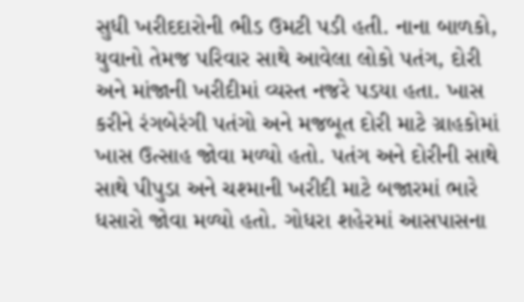સુધી ખરીદદારોની ભીડ ઉમટી પડી હતી. નાના બાળકો, યુવાનો તેમજ પરિવાર સાથે આવેલા લોકો પતંગ, દોરી અને માંજાની ખરીદીમાં વ્યસ્ત નજરે પડયા હતા. ખાસ કરીને રંગબેરંગી પતંગો અને મજબૂત દોરી માટે ગ્રાહકોમાં ખાસ ઉત્સાહ જોવા મળ્યો હતો. પતંગ અને દોરીની સાથે સાથે પીપુડા અને ચશ્માની ખરીદી માટે બજારમાં ભારે ધસારો જોવા મળ્યો હતો. ગોધરા શહેરમાં આસપાસના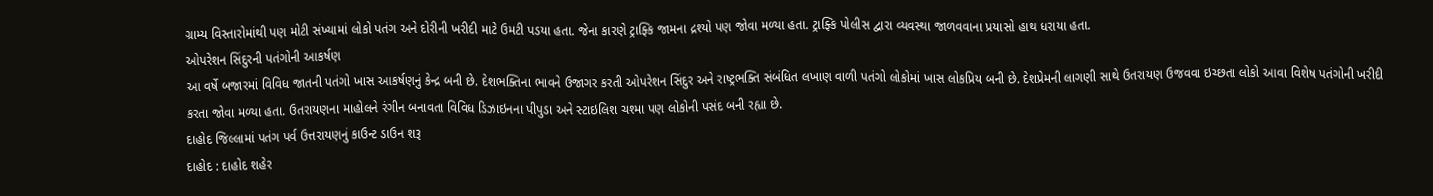ગ્રામ્ય વિસ્તારોમાંથી પણ મોટી સંખ્યામાં લોકો પતંગ અને દોરીની ખરીદી માટે ઉમટી પડયા હતા. જેના કારણે ટ્રાફ્કિ જામના દ્રશ્યો પણ જોવા મળ્યા હતા. ટ્રાફ્કિ પોલીસ દ્વારા વ્યવસ્થા જાળવવાના પ્રયાસો હાથ ધરાયા હતા.
ઓપરેશન સિંદુરની પતંગોની આકર્ષણ
આ વર્ષે બજારમાં વિવિધ જાતની પતંગો ખાસ આકર્ષણનું કેન્દ્ર બની છે. દેશભક્તિના ભાવને ઉજાગર કરતી ઓપરેશન સિંદુર અને રાષ્ટ્રભક્તિ સંબંધિત લખાણ વાળી પતંગો લોકોમાં ખાસ લોકપ્રિય બની છે. દેશપ્રેમની લાગણી સાથે ઉતરાયણ ઉજવવા ઇચ્છતા લોકો આવા વિશેષ પતંગોની ખરીદી કરતા જોવા મળ્યા હતા. ઉતરાયણના માહોલને રંગીન બનાવતા વિવિધ ડિઝાઇનના પીપુડા અને સ્ટાઇલિશ ચશ્મા પણ લોકોની પસંદ બની રહ્યા છે.
દાહોદ જિલ્લામાં પતંગ પર્વ ઉત્તરાયણનું કાઉન્ટ ડાઉન શરૂ
દાહોદ : દાહોદ શહેર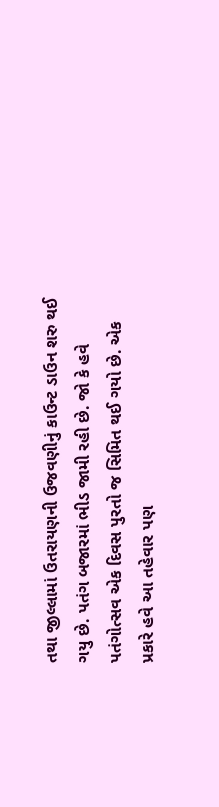તથા જીલ્લામાં ઉતરાયણની ઉજવણીનું કાઉન્ટ ડાઉન શરુ થઈ ગયુ છે. પતંગ બજારમાં ભીડ જામી રહી છે. જો કે હવે પતંગોત્સવ એક દિવસ પુરતો જ સિમિત થઈ ગયો છે. એક પ્રકારે હવે આ તહેવાર પણ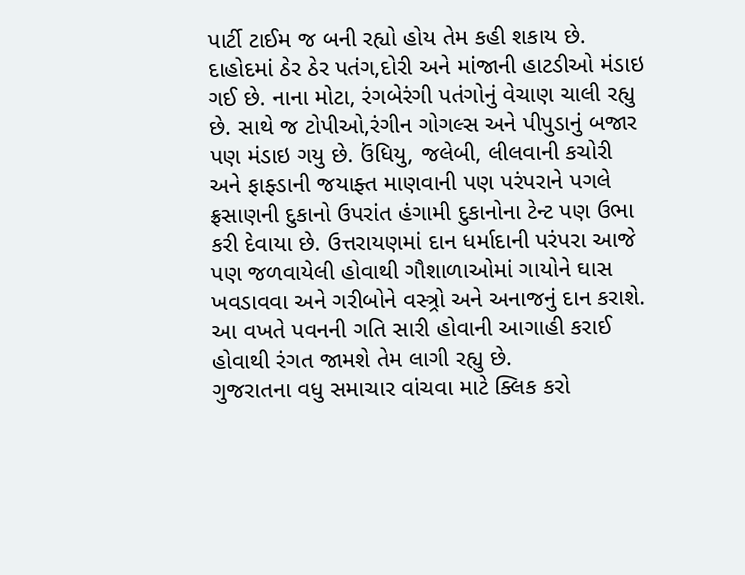પાર્ટી ટાઈમ જ બની રહ્યો હોય તેમ કહી શકાય છે. દાહોદમાં ઠેર ઠેર પતંગ,દોરી અને માંજાની હાટડીઓ મંડાઇ ગઈ છે. નાના મોટા, રંગબેરંગી પતંગોનું વેચાણ ચાલી રહ્યુ છે. સાથે જ ટોપીઓ,રંગીન ગોગલ્સ અને પીપુડાનું બજાર પણ મંડાઇ ગયુ છે. ઉંધિયુ, જલેબી, લીલવાની કચોરી અને ફાફ્ડાની જયાફ્ત માણવાની પણ પરંપરાને પગલે ફ્રસાણની દુકાનો ઉપરાંત હંગામી દુકાનોના ટેન્ટ પણ ઉભા કરી દેવાયા છે. ઉત્તરાયણમાં દાન ધર્માદાની પરંપરા આજે પણ જળવાયેલી હોવાથી ગૌશાળાઓમાં ગાયોને ઘાસ ખવડાવવા અને ગરીબોને વસ્ત્ર્રો અને અનાજનું દાન કરાશે. આ વખતે પવનની ગતિ સારી હોવાની આગાહી કરાઈ હોવાથી રંગત જામશે તેમ લાગી રહ્યુ છે.
ગુજરાતના વધુ સમાચાર વાંચવા માટે ક્લિક કરો